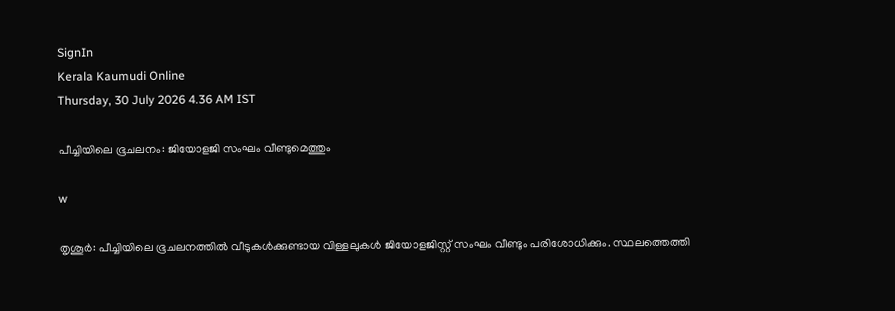SignIn
Kerala Kaumudi Online
Thursday, 30 July 2026 4.36 AM IST

പീച്ചിയിലെ ഭൂചലനം: ജിയോളജി സംഘം വീണ്ടുമെത്തും

w

തൃശൂർ: പീച്ചിയിലെ ഭൂചലനത്തിൽ വീടുകൾക്കുണ്ടായ വിള്ളലുകൾ ജിയോളജിസ്റ്റ് സംഘം വീണ്ടും പരിശോധിക്കും. സ്ഥലത്തെത്തി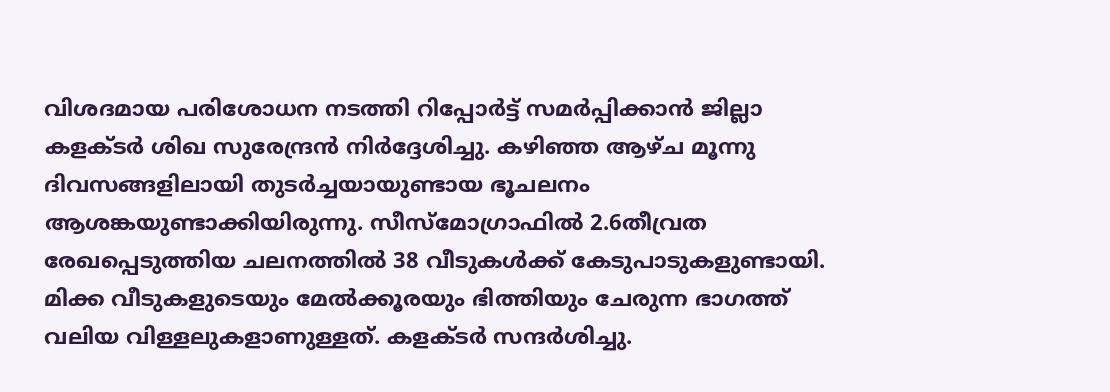വിശദമായ പരിശോധന നടത്തി റിപ്പോർട്ട് സമർപ്പിക്കാൻ ജില്ലാ കളക്ടർ ശിഖ സുരേന്ദ്രൻ നിർദ്ദേശിച്ചു. കഴിഞ്ഞ ആഴ്ച മൂന്നു ദിവസങ്ങളിലായി തുടർച്ചയായുണ്ടായ ഭൂചലനം ആശങ്കയുണ്ടാക്കിയിരുന്നു. സീസ്‌മോഗ്രാഫിൽ 2.6തീവ്രത രേഖപ്പെടുത്തിയ ചലനത്തിൽ 38 വീടുകൾക്ക് കേടുപാടുകളുണ്ടായി. മിക്ക വീടുകളുടെയും മേൽക്കൂരയും ഭിത്തിയും ചേരുന്ന ഭാഗത്ത് വലിയ വിള്ളലുകളാണുള്ളത്. കളക്ടർ സന്ദർശിച്ചു.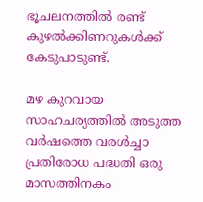ഭൂചലനത്തിൽ രണ്ട് കുഴൽക്കിണറുകൾക്ക് കേടുപാടുണ്ട്.

മഴ കുറവായ സാഹചര്യത്തിൽ അടുത്ത വർഷത്തെ വരൾച്ചാ പ്രതിരോധ പദ്ധതി ഒരു മാസത്തിനകം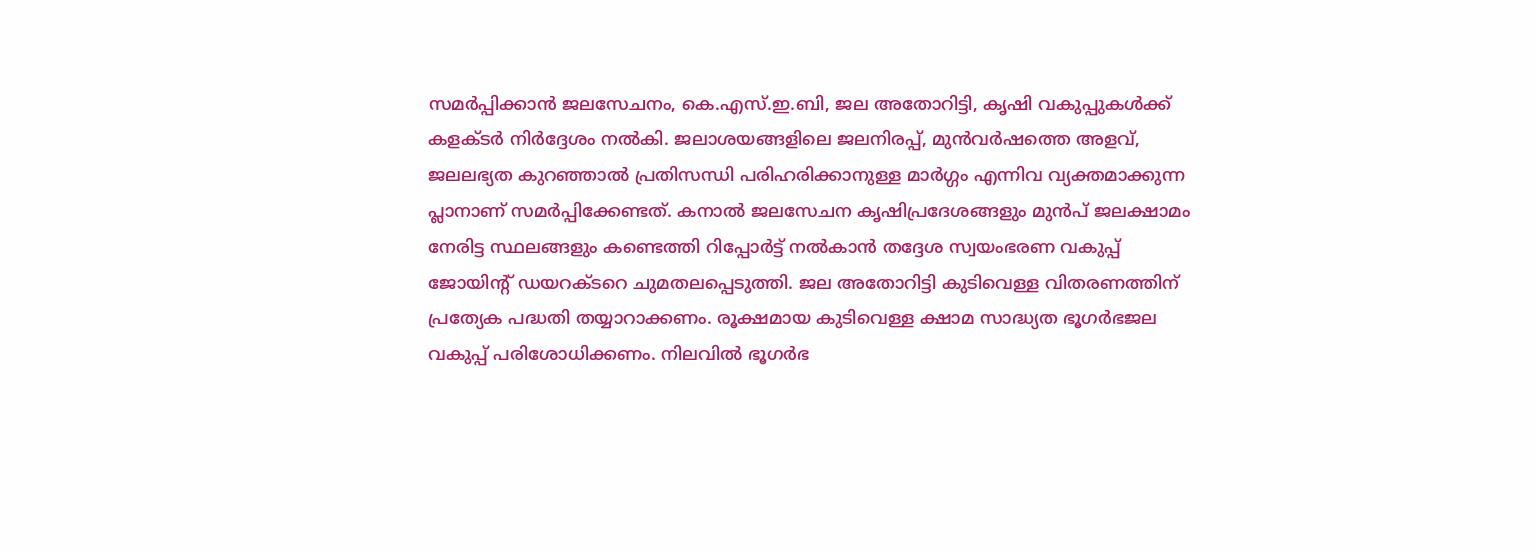സമർപ്പിക്കാൻ ജലസേചനം, കെ.എസ്.ഇ.ബി, ജല അതോറിട്ടി, കൃഷി വകുപ്പുകൾക്ക് കളക്ടർ നിർദ്ദേശം നൽകി. ജലാശയങ്ങളിലെ ജലനിരപ്പ്, മുൻവർഷത്തെ അളവ്, ജലലഭ്യത കുറഞ്ഞാൽ പ്രതിസന്ധി പരിഹരിക്കാനുള്ള മാർഗ്ഗം എന്നിവ വ്യക്തമാക്കുന്ന പ്ലാനാണ് സമർപ്പിക്കേണ്ടത്. കനാൽ ജലസേചന കൃഷിപ്രദേശങ്ങളും മുൻപ് ജലക്ഷാമം നേരിട്ട സ്ഥലങ്ങളും കണ്ടെത്തി റിപ്പോർട്ട് നൽകാൻ തദ്ദേശ സ്വയംഭരണ വകുപ്പ് ജോയിന്റ് ഡയറക്ടറെ ചുമതലപ്പെടുത്തി. ജല അതോറിട്ടി കുടിവെള്ള വിതരണത്തിന് പ്രത്യേക പദ്ധതി തയ്യാറാക്കണം. രൂക്ഷമായ കുടിവെള്ള ക്ഷാമ സാദ്ധ്യത ഭൂഗർഭജല വകുപ്പ് പരിശോധിക്കണം. നിലവിൽ ഭൂഗർഭ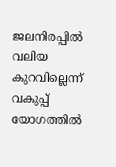ജലനിരപ്പിൽ വലിയ കുറവില്ലെന്ന് വകുപ്പ് യോഗത്തിൽ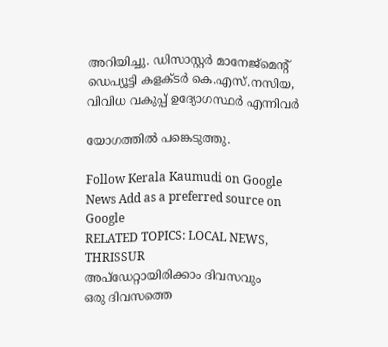അറിയിച്ചു. ഡിസാസ്റ്റർ മാനേജ്‌മെന്റ് ഡെപ്യൂട്ടി കളക്ടർ കെ.എസ്.നസിയ, വിവിധ വകുപ്പ് ഉദ്യോഗസ്ഥർ എന്നിവർ

യോഗത്തിൽ പങ്കെടുത്തു.

Follow Kerala Kaumudi on Google News Add as a preferred source on Google
RELATED TOPICS: LOCAL NEWS, THRISSUR
അപ്ഡേറ്റായിരിക്കാം ദിവസവും
ഒരു ദിവസത്തെ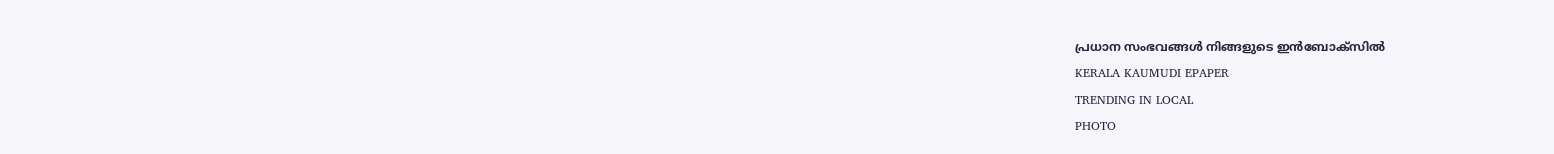പ്രധാന സംഭവങ്ങൾ നിങ്ങളുടെ ഇൻബോക്സിൽ
KERALA KAUMUDI EPAPER
TRENDING IN LOCAL
PHOTO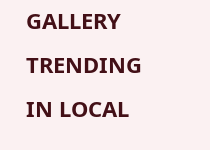GALLERY
TRENDING IN LOCAL